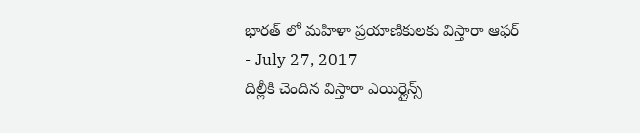భారత్ లో మహిళా ప్రయాణికులకు విస్తారా ఆఫర్
- July 27, 2017
దిల్లీకి చెందిన విస్తారా ఎయిర్లైన్స్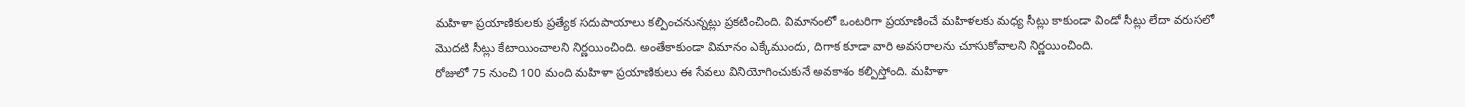మహిళా ప్రయాణికులకు ప్రత్యేక సదుపాయాలు కల్పించనున్నట్లు ప్రకటించింది. విమానంలో ఒంటరిగా ప్రయాణించే మహిళలకు మధ్య సీట్లు కాకుండా విండో సీట్లు లేదా వరుసలో మొదటి సీట్లు కేటాయించాలని నిర్ణయించింది. అంతేకాకుండా విమానం ఎక్కేముందు, దిగాక కూడా వారి అవసరాలను చూసుకోవాలని నిర్ణయించింది.
రోజులో 75 నుంచి 100 మంది మహిళా ప్రయాణికులు ఈ సేవలు వినియోగించుకునే అవకాశం కల్పిస్తోంది. మహిళా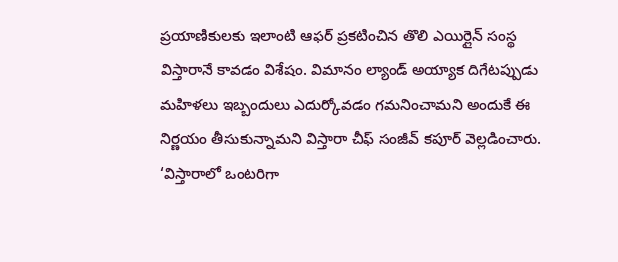ప్రయాణికులకు ఇలాంటి ఆఫర్ ప్రకటించిన తొలి ఎయిర్లైన్ సంస్థ విస్తారానే కావడం విశేషం. విమానం ల్యాండ్ అయ్యాక దిగేటప్పుడు మహిళలు ఇబ్బందులు ఎదుర్కోవడం గమనించామని అందుకే ఈ నిర్ణయం తీసుకున్నామని విస్తారా చీఫ్ సంజీవ్ కపూర్ వెల్లడించారు.
‘విస్తారాలో ఒంటరిగా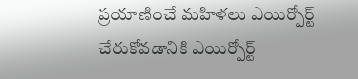ప్రయాణించే మహిళలు ఎయిర్పోర్ట్ చేరుకోవడానికి ఎయిర్పోర్ట్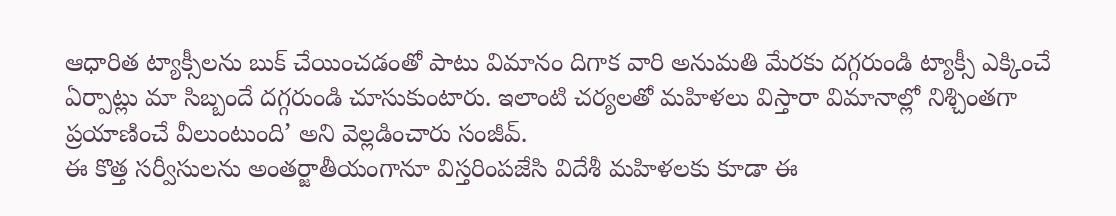ఆధారిత ట్యాక్సీలను బుక్ చేయించడంతో పాటు విమానం దిగాక వారి అనుమతి మేరకు దగ్గరుండి ట్యాక్సీ ఎక్కించే ఏర్పాట్లు మా సిబ్బందే దగ్గరుండి చూసుకుంటారు. ఇలాంటి చర్యలతో మహిళలు విస్తారా విమానాల్లో నిశ్చింతగా ప్రయాణించే వీలుంటుంది’ అని వెల్లడించారు సంజీవ్.
ఈ కొత్త సర్వీసులను అంతర్జాతీయంగానూ విస్తరింపజేసి విదేశీ మహిళలకు కూడా ఈ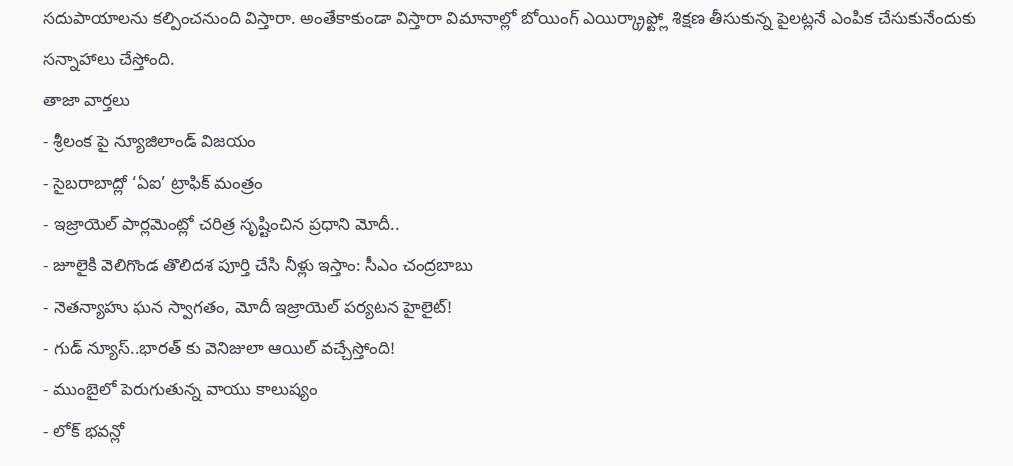సదుపాయాలను కల్పించనుంది విస్తారా. అంతేకాకుండా విస్తారా విమానాల్లో బోయింగ్ ఎయిర్క్రాఫ్ట్లో శిక్షణ తీసుకున్న పైలట్లనే ఎంపిక చేసుకునేందుకు సన్నాహాలు చేస్తోంది.
తాజా వార్తలు
- శ్రీలంక పై న్యూజిలాండ్ విజయం
- సైబరాబాద్లో ‘ఏఐ’ ట్రాఫిక్ మంత్రం
- ఇజ్రాయెల్ పార్లమెంట్లో చరిత్ర సృష్టించిన ప్రధాని మోదీ..
- జూలైకి వెలిగొండ తొలిదశ పూర్తి చేసి నీళ్లు ఇస్తాం: సీఎం చంద్రబాబు
- నెతన్యాహు ఘన స్వాగతం, మోదీ ఇజ్రాయెల్ పర్యటన హైలైట్!
- గుడ్ న్యూస్..భారత్ కు వెనిజులా ఆయిల్ వచ్చేస్తోంది!
- ముంబైలో పెరుగుతున్న వాయు కాలుష్యం
- లోక్ భవన్లో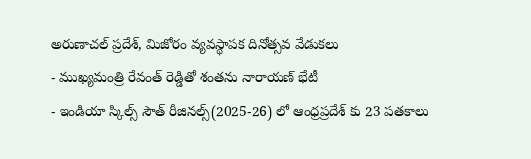అరుణాచల్ ప్రదేశ్, మిజోరం వ్యవస్థాపక దినోత్సవ వేడుకలు
- ముఖ్యమంత్రి రేవంత్ రెడ్డితో శంతను నారాయణ్ భేటీ
- ఇండియా స్కిల్స్ సౌత్ రీజినల్స్(2025-26) లో ఆంధ్రప్రదేశ్ కు 23 పతకాలు